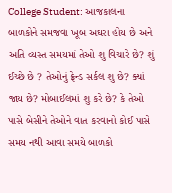College Student: આજકાલના બાળકોને સમજવા ખૂબ અઘરા હોય છે અને અતિ વ્યસ્ત સમયમાં તેઓ શુ વિચારે છે? શું ઈચ્છે છે ? તેઓનું ફ્રેન્ડ સર્કલ શુ છે? ક્યાં જાય છે? મોબાઈલમાં શુ કરે છે? કે તેઓ પાસે બેસીને તેઓને વાત કરવાનો કોઈ પાસે સમય નથી આવા સમયે બાળકો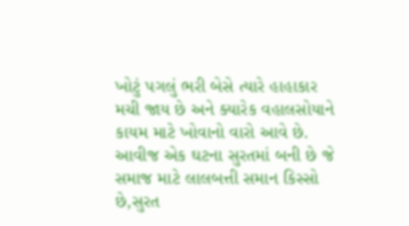ખોટું પગલું ભરી બેસે ત્યારે હાહાકાર મચી જાય છે અને ક્યારેક વહાલસોયાને કાયમ માટે ખોવાનો વારો આવે છે.
આવીજ એક ઘટના સુરતમાં બની છે જે સમાજ માટે લાલબત્તી સમાન કિસ્સો છે,સુરત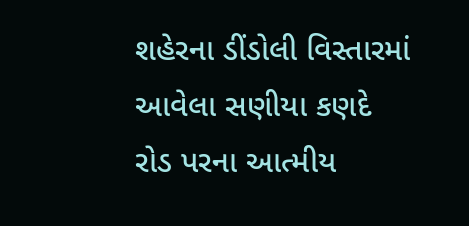શહેરના ડીંડોલી વિસ્તારમાં આવેલા સણીયા કણદે રોડ પરના આત્મીય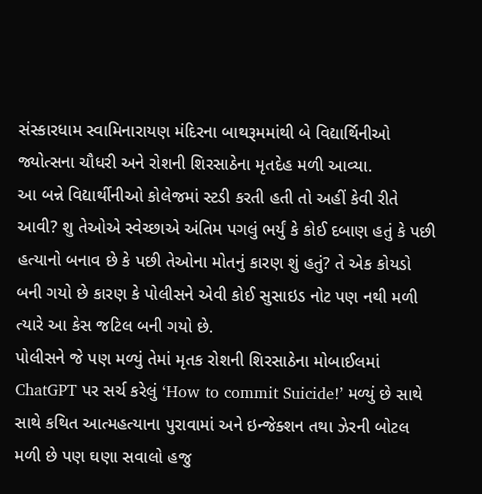સંસ્કારધામ સ્વામિનારાયણ મંદિરના બાથરૂમમાંથી બે વિદ્યાર્થિનીઓ જ્યોત્સના ચૌધરી અને રોશની શિરસાઠેના મૃતદેહ મળી આવ્યા.
આ બન્ને વિદ્યાર્થીનીઓ કોલેજમાં સ્ટડી કરતી હતી તો અહીં કેવી રીતે આવી? શુ તેઓએ સ્વેચ્છાએ અંતિમ પગલું ભર્યું કે કોઈ દબાણ હતું કે પછી હત્યાનો બનાવ છે કે પછી તેઓના મોતનું કારણ શું હતું? તે એક કોયડો બની ગયો છે કારણ કે પોલીસને એવી કોઈ સુસાઇડ નોટ પણ નથી મળી ત્યારે આ કેસ જટિલ બની ગયો છે.
પોલીસને જે પણ મળ્યું તેમાં મૃતક રોશની શિરસાઠેના મોબાઈલમાં ChatGPT પર સર્ચ કરેલું ‘How to commit Suicide!’ મળ્યું છે સાથે સાથે કથિત આત્મહત્યાના પુરાવામાં અને ઇન્જેક્શન તથા ઝેરની બોટલ મળી છે પણ ઘણા સવાલો હજુ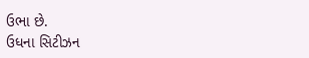ઉભા છે.
ઉધના સિટીઝન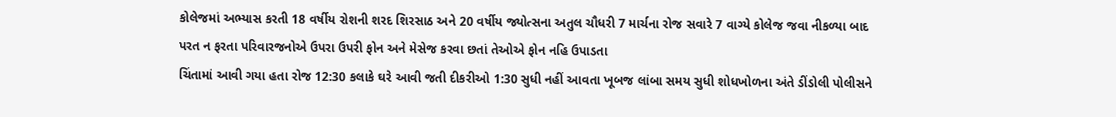કોલેજમાં અભ્યાસ કરતી 18 વર્ષીય રોશની શરદ શિરસાઠ અને 20 વર્ષીય જ્યોત્સના અતુલ ચૌધરી 7 માર્ચના રોજ સવારે 7 વાગ્યે કોલેજ જવા નીકળ્યા બાદ પરત ન ફરતા પરિવારજનોએ ઉપરા ઉપરી ફોન અને મેસેજ કરવા છતાં તેઓએ ફોન નહિ ઉપાડતા
ચિંતામાં આવી ગયા હતા રોજ 12:30 કલાકે ઘરે આવી જતી દીકરીઓ 1:30 સુધી નહીં આવતા ખૂબજ લાંબા સમય સુધી શોધખોળના અંતે ડીંડોલી પોલીસને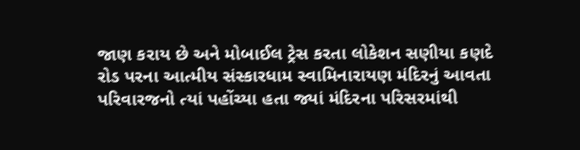જાણ કરાય છે અને મોબાઈલ ટ્રેસ કરતા લોકેશન સણીયા કણદે રોડ પરના આત્મીય સંસ્કારધામ સ્વામિનારાયણ મંદિરનું આવતા પરિવારજનો ત્યાં પહોંચ્યા હતા જ્યાં મંદિરના પરિસરમાંથી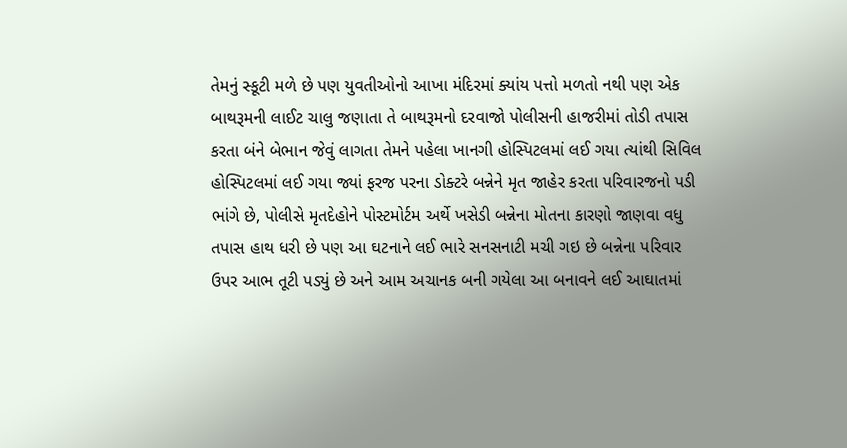તેમનું સ્કૂટી મળે છે પણ યુવતીઓનો આખા મંદિરમાં ક્યાંય પત્તો મળતો નથી પણ એક બાથરૂમની લાઈટ ચાલુ જણાતા તે બાથરૂમનો દરવાજો પોલીસની હાજરીમાં તોડી તપાસ કરતા બંને બેભાન જેવું લાગતા તેમને પહેલા ખાનગી હોસ્પિટલમાં લઈ ગયા ત્યાંથી સિવિલ હોસ્પિટલમાં લઈ ગયા જ્યાં ફરજ પરના ડોક્ટરે બન્નેને મૃત જાહેર કરતા પરિવારજનો પડી ભાંગે છે, પોલીસે મૃતદેહોને પોસ્ટમોર્ટમ અર્થે ખસેડી બન્નેના મોતના કારણો જાણવા વધુ તપાસ હાથ ધરી છે પણ આ ઘટનાને લઈ ભારે સનસનાટી મચી ગઇ છે બન્નેના પરિવાર ઉપર આભ તૂટી પડ્યું છે અને આમ અચાનક બની ગયેલા આ બનાવને લઈ આઘાતમાં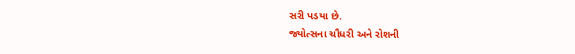સરી પડયા છે.
જ્યોત્સના ચૌધરી અને રોશની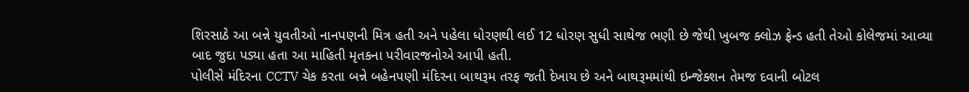શિરસાઠે આ બન્ને યુવતીઓ નાનપણની મિત્ર હતી અને પહેલા ધોરણથી લઈ 12 ધોરણ સુધી સાથેજ ભણી છે જેથી ખુબજ ક્લોઝ ફ્રેન્ડ હતી તેઓ કોલેજમાં આવ્યા બાદ જુદા પડ્યા હતા આ માહિતી મૃતકના પરીવારજનોએ આપી હતી.
પોલીસે મંદિરના CCTV ચેક કરતા બન્ને બહેનપણી મંદિરના બાથરૂમ તરફ જતી દેખાય છે અને બાથરૂમમાંથી ઇન્જેક્શન તેમજ દવાની બોટલ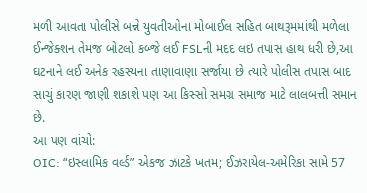મળી આવતા પોલીસે બન્ને યુવતીઓના મોબાઈલ સહિત બાથરૂમમાંથી મળેલા ઈન્જેક્શન તેમજ બોટલો કબ્જે લઈ FSLની મદદ લઇ તપાસ હાથ ધરી છે,આ ઘટનાને લઈ અનેક રહસ્યના તાણાવાણા સર્જાયા છે ત્યારે પોલીસ તપાસ બાદ સાચું કારણ જાણી શકાશે પણ આ કિસ્સો સમગ્ર સમાજ માટે લાલબત્તી સમાન છે.
આ પણ વાંચો:
OIC: “ઇસ્લામિક વર્લ્ડ” એકજ ઝાટકે ખતમ; ઈઝરાયેલ-અમેરિકા સામે 57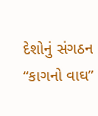દેશોનું સંગઠન “કાગનો વાઘ”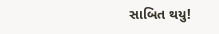સાબિત થયુ!